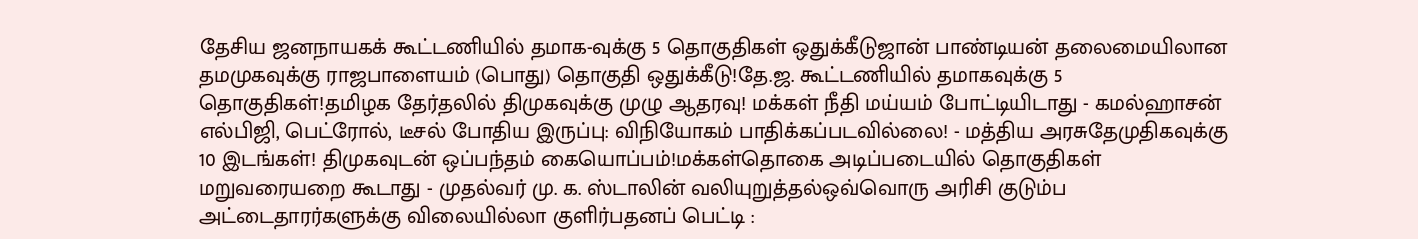தேசிய ஜனநாயகக் கூட்டணியில் தமாக-வுக்கு 5 தொகுதிகள் ஒதுக்கீடுஜான் பாண்டியன் தலைமையிலான தமமுகவுக்கு ராஜபாளையம் (பொது) தொகுதி ஒதுக்கீடு!தே.ஜ. கூட்டணியில் தமாகவுக்கு 5 தொகுதிகள்!தமிழக தேர்தலில் திமுகவுக்கு முழு ஆதரவு! மக்கள் நீதி மய்யம் போட்டியிடாது - கமல்ஹாசன் எல்பிஜி, பெட்ரோல், டீசல் போதிய இருப்பு: விநியோகம் பாதிக்கப்படவில்லை! - மத்திய அரசுதேமுதிகவுக்கு 10 இடங்கள்! திமுகவுடன் ஒப்பந்தம் கையொப்பம்!மக்கள்தொகை அடிப்படையில் தொகுதிகள் மறுவரையறை கூடாது - முதல்வர் மு. க. ஸ்டாலின் வலியுறுத்தல்ஒவ்வொரு அரிசி குடும்ப அட்டைதாரர்களுக்கு விலையில்லா குளிர்பதனப் பெட்டி :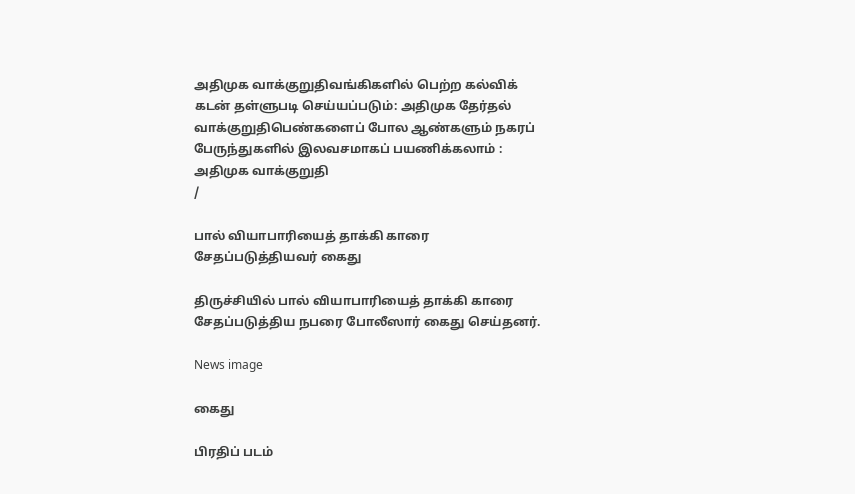அதிமுக வாக்குறுதிவங்கிகளில் பெற்ற கல்விக் கடன் தள்ளுபடி செய்யப்படும்: அதிமுக தேர்தல் வாக்குறுதிபெண்களைப் போல ஆண்களும் நகரப் பேருந்துகளில் இலவசமாகப் பயணிக்கலாம் : அதிமுக வாக்குறுதி
/

பால் வியாபாரியைத் தாக்கி காரை சேதப்படுத்தியவர் கைது

திருச்சியில் பால் வியாபாரியைத் தாக்கி காரை சேதப்படுத்திய நபரை போலீஸார் கைது செய்தனர்.

News image

கைது

பிரதிப் படம்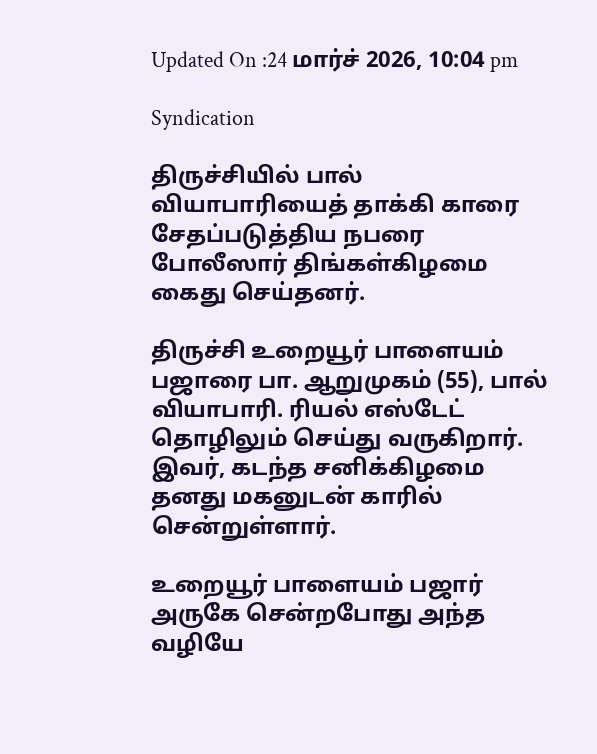Updated On :24 மார்ச் 2026, 10:04 pm

Syndication

திருச்சியில் பால் வியாபாரியைத் தாக்கி காரை சேதப்படுத்திய நபரை போலீஸார் திங்கள்கிழமை கைது செய்தனர்.

திருச்சி உறையூர் பாளையம் பஜாரை பா. ஆறுமுகம் (55), பால் வியாபாரி. ரியல் எஸ்டேட் தொழிலும் செய்து வருகிறார். இவர், கடந்த சனிக்கிழமை தனது மகனுடன் காரில் சென்றுள்ளார்.

உறையூர் பாளையம் பஜார் அருகே சென்றபோது அந்த வழியே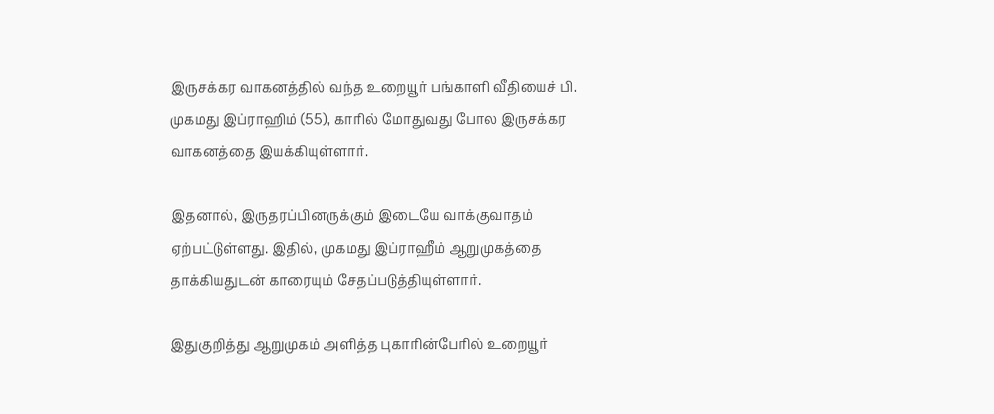இருசக்கர வாகனத்தில் வந்த உறையூர் பங்காளி வீதியைச் பி. முகமது இப்ராஹிம் (55), காரில் மோதுவது போல இருசக்கர வாகனத்தை இயக்கியுள்ளார்.

இதனால், இருதரப்பினருக்கும் இடையே வாக்குவாதம் ஏற்பட்டுள்ளது. இதில், முகமது இப்ராஹீம் ஆறுமுகத்தை தாக்கியதுடன் காரையும் சேதப்படுத்தியுள்ளார்.

இதுகுறித்து ஆறுமுகம் அளித்த புகாரின்பேரில் உறையூர்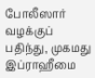போலீஸார் வழக்குப் பதிந்து, முகமது இப்ராஹீமை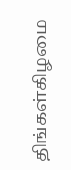திங்கள்கிழமை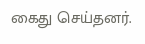கைது செய்தனர்.